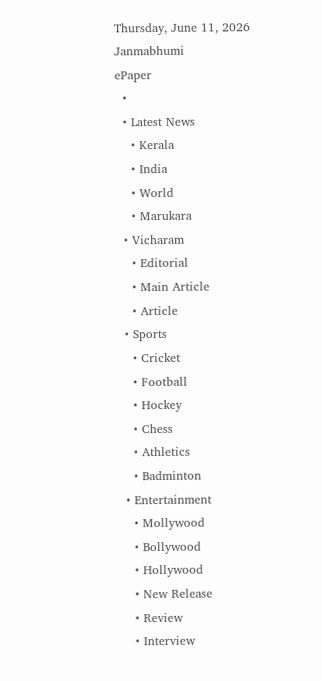Thursday, June 11, 2026
Janmabhumi
ePaper
  •
  • Latest News
    • Kerala
    • India
    • World
    • Marukara
  • Vicharam
    • Editorial
    • Main Article
    • Article
  • Sports
    • Cricket
    • Football
    • Hockey
    • Chess
    • Athletics
    • Badminton
  • Entertainment
    • Mollywood
    • Bollywood
    • Hollywood
    • New Release
    • Review
    • Interview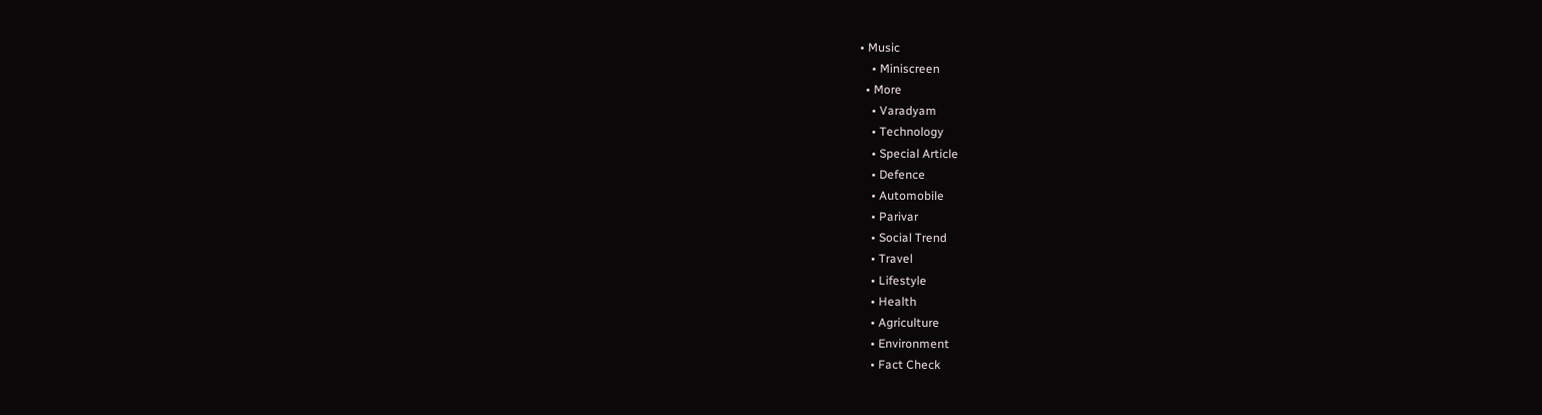• Music
    • Miniscreen
  • More
    • Varadyam
    • Technology
    • Special Article
    • Defence
    • Automobile
    • Parivar
    • Social Trend
    • Travel
    • Lifestyle
    • Health
    • Agriculture
    • Environment
    • Fact Check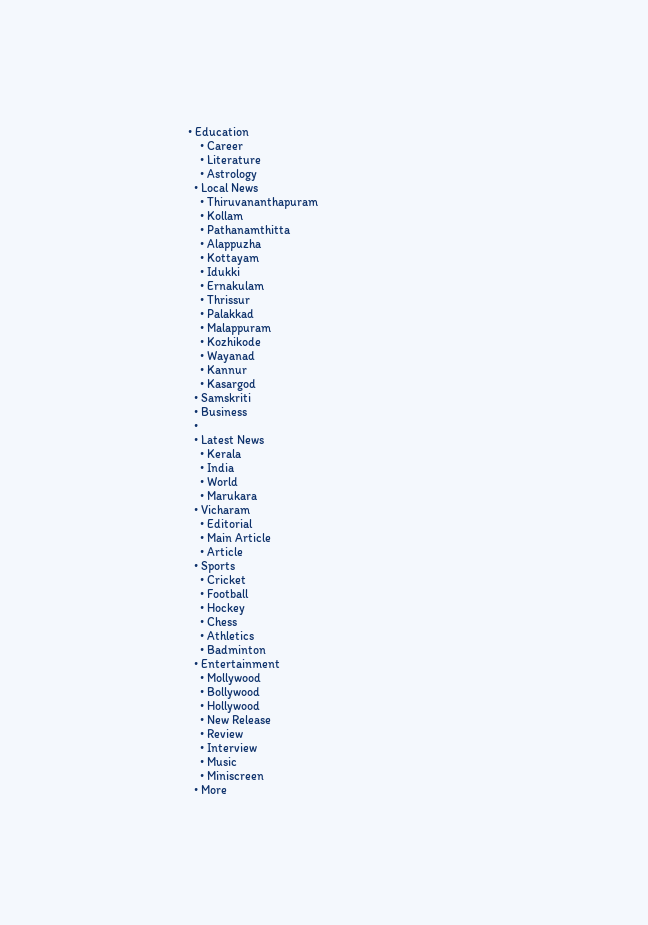• Education
    • Career
    • Literature
    • Astrology
  • Local News
    • Thiruvananthapuram
    • Kollam
    • Pathanamthitta
    • Alappuzha
    • Kottayam
    • Idukki
    • Ernakulam
    • Thrissur
    • Palakkad
    • Malappuram
    • Kozhikode
    • Wayanad
    • Kannur
    • Kasargod
  • Samskriti
  • Business
  •
  • Latest News
    • Kerala
    • India
    • World
    • Marukara
  • Vicharam
    • Editorial
    • Main Article
    • Article
  • Sports
    • Cricket
    • Football
    • Hockey
    • Chess
    • Athletics
    • Badminton
  • Entertainment
    • Mollywood
    • Bollywood
    • Hollywood
    • New Release
    • Review
    • Interview
    • Music
    • Miniscreen
  • More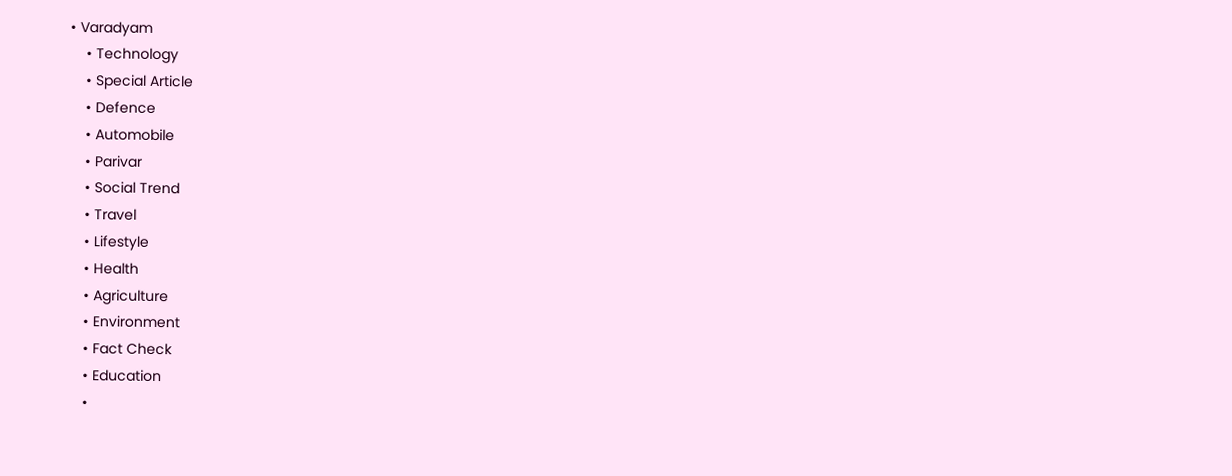• Varadyam
    • Technology
    • Special Article
    • Defence
    • Automobile
    • Parivar
    • Social Trend
    • Travel
    • Lifestyle
    • Health
    • Agriculture
    • Environment
    • Fact Check
    • Education
    •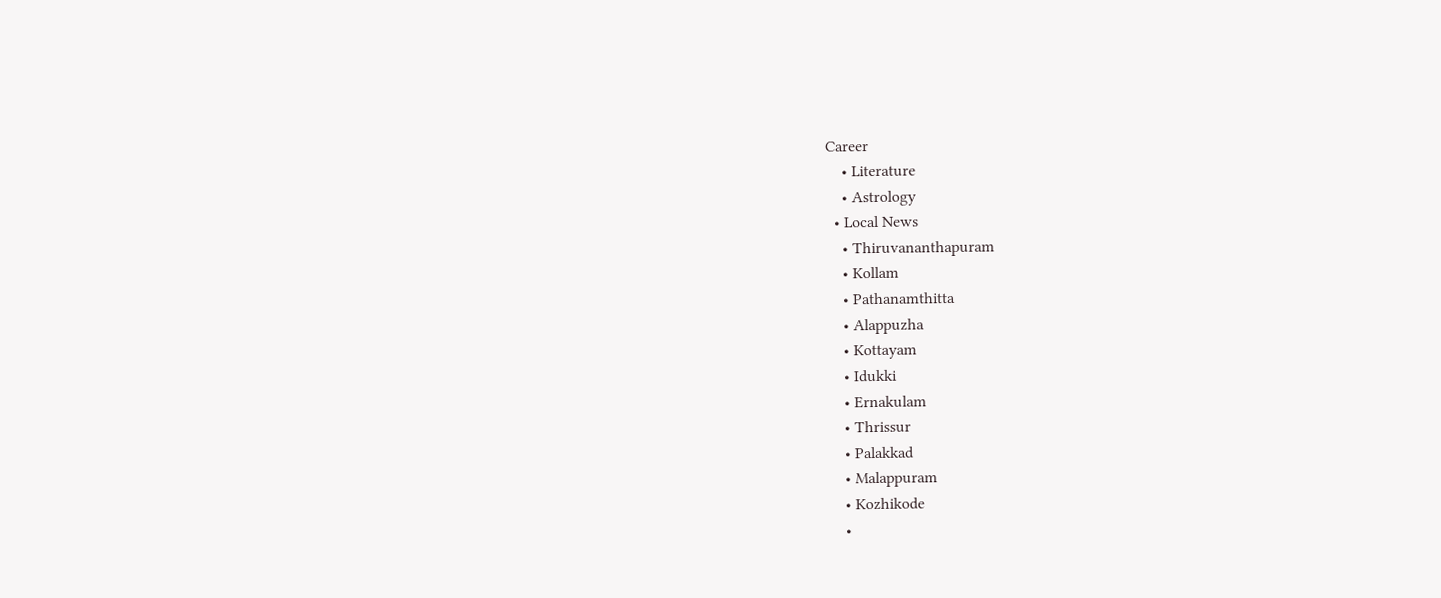Career
    • Literature
    • Astrology
  • Local News
    • Thiruvananthapuram
    • Kollam
    • Pathanamthitta
    • Alappuzha
    • Kottayam
    • Idukki
    • Ernakulam
    • Thrissur
    • Palakkad
    • Malappuram
    • Kozhikode
    •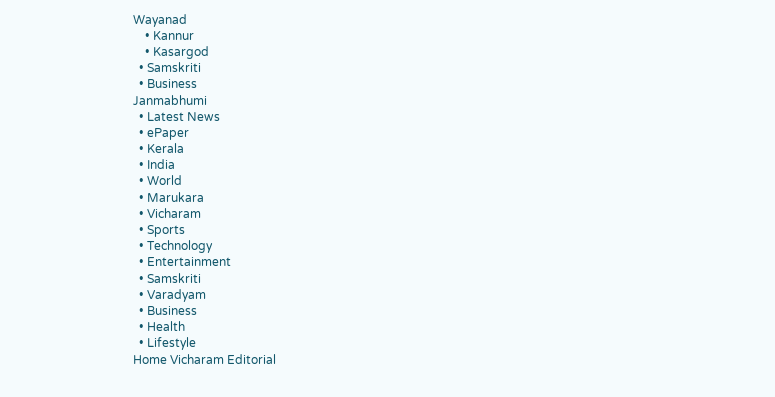Wayanad
    • Kannur
    • Kasargod
  • Samskriti
  • Business
Janmabhumi
  • Latest News
  • ePaper
  • Kerala
  • India
  • World
  • Marukara
  • Vicharam
  • Sports
  • Technology
  • Entertainment
  • Samskriti
  • Varadyam
  • Business
  • Health
  • Lifestyle
Home Vicharam Editorial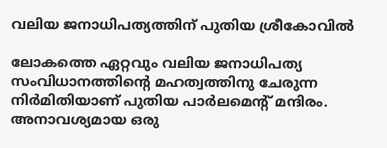വലിയ ജനാധിപത്യത്തിന് പുതിയ ശ്രീകോവില്‍

ലോകത്തെ ഏറ്റവും വലിയ ജനാധിപത്യ സംവിധാനത്തിന്റെ മഹത്വത്തിനു ചേരുന്ന നിര്‍മിതിയാണ് പുതിയ പാര്‍ലമെന്റ് മന്ദിരം. അനാവശ്യമായ ഒരു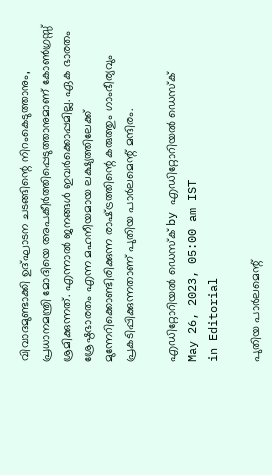വിവാദമുണ്ടാക്കി ഉദ്ഘാടന ചടങ്ങിന്റെ നിറംകെടുത്താനും, പ്രധാനമന്ത്രി മോദിയെ അപകീര്‍ത്തിപ്പെടുത്താനുമാണ് കോണ്‍ഗ്രസ്സ് ശ്രമിക്കുന്നത്. എന്നാല്‍ ജനങ്ങള്‍ ഇവര്‍ക്കൊപ്പമില്ല. ഏക ഭാരതം ശ്രേഷ്ഠഭാരതം എന്ന മഹനീയമായ ലക്ഷ്യത്തിലേക്ക് മുന്നേറിക്കൊണ്ടിരിക്കുന്ന രാഷ്‌ട്രത്തിന്റെ കരുത്തും ഗാംഭീര്യവും പ്രകടിപ്പിക്കുന്നതാണ് പുതിയ പാര്‍ലമെന്റ് മന്ദിരം.

എഡിറ്റോറിയൽ ഡെസ്ക് by എഡിറ്റോറിയൽ ഡെസ്ക്
May 26, 2023, 05:00 am IST
in Editorial

പുതിയ പാര്‍ലമെന്റ്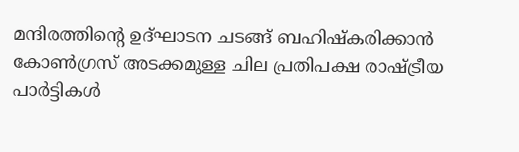മന്ദിരത്തിന്റെ ഉദ്ഘാടന ചടങ്ങ് ബഹിഷ്‌കരിക്കാന്‍ കോണ്‍ഗ്രസ് അടക്കമുള്ള ചില പ്രതിപക്ഷ രാഷ്‌ട്രീയ പാര്‍ട്ടികള്‍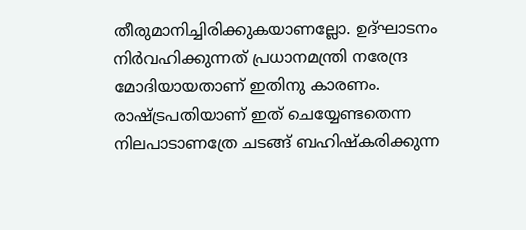തീരുമാനിച്ചിരിക്കുകയാണല്ലോ. ഉദ്ഘാടനം നിര്‍വഹിക്കുന്നത് പ്രധാനമന്ത്രി നരേന്ദ്ര മോദിയായതാണ് ഇതിനു കാരണം. രാഷ്‌ട്രപതിയാണ് ഇത് ചെയ്യേണ്ടതെന്ന നിലപാടാണത്രേ ചടങ്ങ് ബഹിഷ്‌കരിക്കുന്ന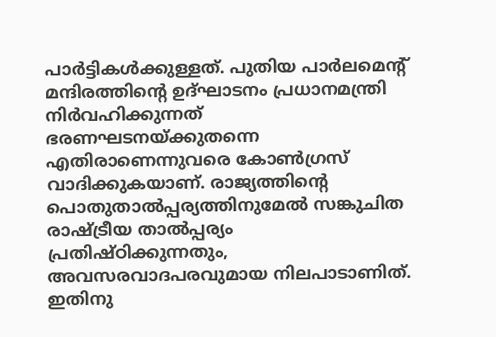പാര്‍ട്ടികള്‍ക്കുള്ളത്. പുതിയ പാര്‍ലമെന്റ് മന്ദിരത്തിന്റെ ഉദ്ഘാടനം പ്രധാനമന്ത്രി നിര്‍വഹിക്കുന്നത് ഭരണഘടനയ്‌ക്കുതന്നെ എതിരാണെന്നുവരെ കോണ്‍ഗ്രസ് വാദിക്കുകയാണ്. രാജ്യത്തിന്റെ പൊതുതാല്‍പ്പര്യത്തിനുമേല്‍ സങ്കുചിത രാഷ്‌ട്രീയ താല്‍പ്പര്യം പ്രതിഷ്ഠിക്കുന്നതും, അവസരവാദപരവുമായ നിലപാടാണിത്. ഇതിനു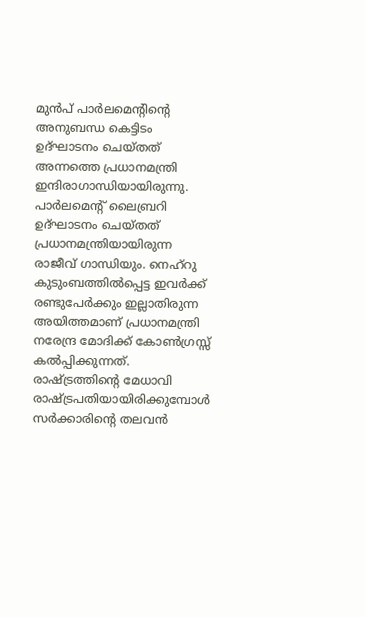മുന്‍പ് പാര്‍ലമെന്റിന്റെ അനുബന്ധ കെട്ടിടം ഉദ്ഘാടനം ചെയ്തത് അന്നത്തെ പ്രധാനമന്ത്രി ഇന്ദിരാഗാന്ധിയായിരുന്നു. പാര്‍ലമെന്റ് ലൈബ്രറി ഉദ്ഘാടനം ചെയ്തത് പ്രധാനമന്ത്രിയായിരുന്ന രാജീവ് ഗാന്ധിയും. നെഹ്‌റു കുടുംബത്തില്‍പ്പെട്ട ഇവര്‍ക്ക് രണ്ടുപേര്‍ക്കും ഇല്ലാതിരുന്ന അയിത്തമാണ് പ്രധാനമന്ത്രി നരേന്ദ്ര മോദിക്ക് കോണ്‍ഗ്രസ്സ് കല്‍പ്പിക്കുന്നത്. രാഷ്‌ട്രത്തിന്റെ മേധാവി രാഷ്‌ട്രപതിയായിരിക്കുമ്പോള്‍ സര്‍ക്കാരിന്റെ തലവന്‍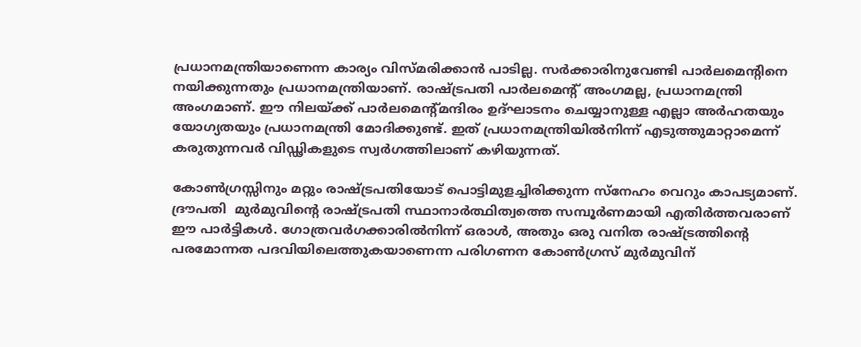പ്രധാനമന്ത്രിയാണെന്ന കാര്യം വിസ്മരിക്കാന്‍ പാടില്ല. സര്‍ക്കാരിനുവേണ്ടി പാര്‍ലമെന്റിനെ നയിക്കുന്നതും പ്രധാനമന്ത്രിയാണ്. രാഷ്‌ട്രപതി പാര്‍ലമെന്റ് അംഗമല്ല, പ്രധാനമന്ത്രി  അംഗമാണ്. ഈ നിലയ്‌ക്ക് പാര്‍ലമെന്റ്മന്ദിരം ഉദ്ഘാടനം ചെയ്യാനുള്ള എല്ലാ അര്‍ഹതയും യോഗ്യതയും പ്രധാനമന്ത്രി മോദിക്കുണ്ട്. ഇത് പ്രധാനമന്ത്രിയില്‍നിന്ന് എടുത്തുമാറ്റാമെന്ന് കരുതുന്നവര്‍ വിഡ്ഢികളുടെ സ്വര്‍ഗത്തിലാണ് കഴിയുന്നത്.

കോണ്‍ഗ്രസ്സിനും മറ്റും രാഷ്‌ട്രപതിയോട് പൊട്ടിമുളച്ചിരിക്കുന്ന സ്‌നേഹം വെറും കാപട്യമാണ്. ദ്രൗപതി  മുര്‍മുവിന്റെ രാഷ്‌ട്രപതി സ്ഥാനാര്‍ത്ഥിത്വത്തെ സമ്പൂര്‍ണമായി എതിര്‍ത്തവരാണ് ഈ പാര്‍ട്ടികള്‍. ഗോത്രവര്‍ഗക്കാരില്‍നിന്ന് ഒരാള്‍, അതും ഒരു വനിത രാഷ്‌ട്രത്തിന്റെ പരമോന്നത പദവിയിലെത്തുകയാണെന്ന പരിഗണന കോണ്‍ഗ്രസ് മുര്‍മുവിന്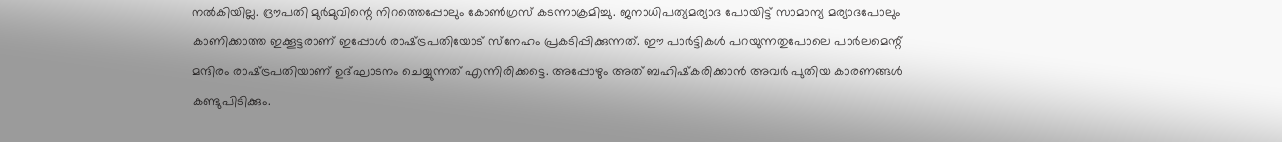നല്‍കിയില്ല. ദ്രൗപതി മുര്‍മുവിന്റെ നിറത്തെപ്പോലും കോണ്‍ഗ്രസ് കടന്നാക്രമിച്ചു. ജനാധിപത്യമര്യാദ പോയിട്ട് സാമാന്യ മര്യാദപോലും കാണിക്കാത്ത ഇക്കൂട്ടരാണ് ഇപ്പോള്‍ രാഷ്‌ട്രപതിയോട് സ്‌നേഹം പ്രകടിപ്പിക്കുന്നത്. ഈ പാര്‍ട്ടികള്‍ പറയുന്നതുപോലെ പാര്‍ലമെന്റ് മന്ദിരം രാഷ്‌ട്രപതിയാണ് ഉദ്ഘാടനം ചെയ്യുന്നത് എന്നിരിക്കട്ടെ. അപ്പോഴും അത് ബഹിഷ്‌കരിക്കാന്‍ അവര്‍ പുതിയ കാരണങ്ങള്‍ കണ്ടുപിടിക്കും.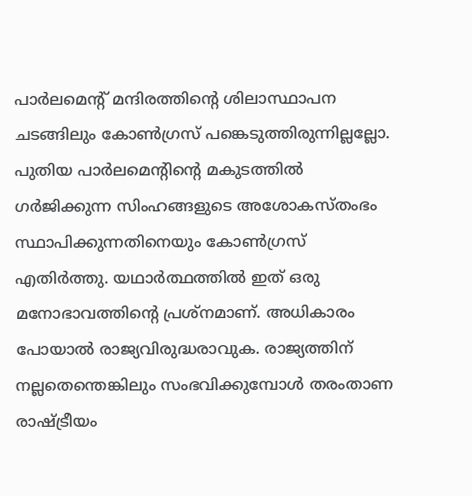പാര്‍ലമെന്റ് മന്ദിരത്തിന്റെ ശിലാസ്ഥാപന ചടങ്ങിലും കോണ്‍ഗ്രസ് പങ്കെടുത്തിരുന്നില്ലല്ലോ. പുതിയ പാര്‍ലമെന്റിന്റെ മകുടത്തില്‍ ഗര്‍ജിക്കുന്ന സിംഹങ്ങളുടെ അശോകസ്തംഭം സ്ഥാപിക്കുന്നതിനെയും കോണ്‍ഗ്രസ് എതിര്‍ത്തു. യഥാര്‍ത്ഥത്തില്‍ ഇത് ഒരു മനോഭാവത്തിന്റെ പ്രശ്‌നമാണ്. അധികാരം പോയാല്‍ രാജ്യവിരുദ്ധരാവുക. രാജ്യത്തിന് നല്ലതെന്തെങ്കിലും സംഭവിക്കുമ്പോള്‍ തരംതാണ രാഷ്‌ട്രീയം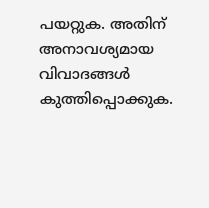പയറ്റുക. അതിന് അനാവശ്യമായ വിവാദങ്ങള്‍ കുത്തിപ്പൊക്കുക.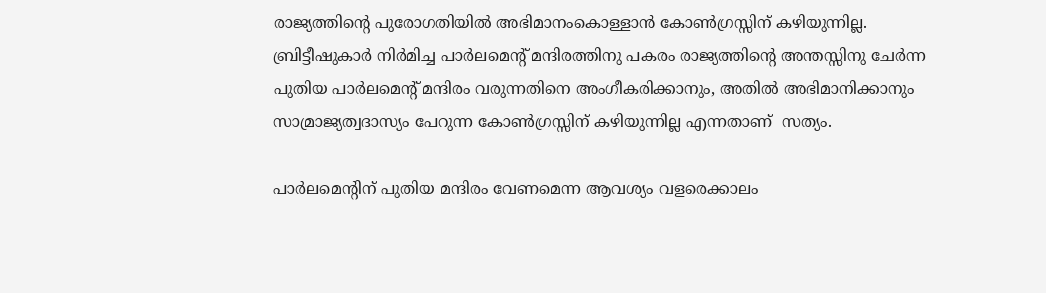രാജ്യത്തിന്റെ പുരോഗതിയില്‍ അഭിമാനംകൊള്ളാന്‍ കോണ്‍ഗ്രസ്സിന് കഴിയുന്നില്ല. ബ്രിട്ടീഷുകാര്‍ നിര്‍മിച്ച പാര്‍ലമെന്റ് മന്ദിരത്തിനു പകരം രാജ്യത്തിന്റെ അന്തസ്സിനു ചേര്‍ന്ന പുതിയ പാര്‍ലമെന്റ് മന്ദിരം വരുന്നതിനെ അംഗീകരിക്കാനും, അതില്‍ അഭിമാനിക്കാനും സാമ്രാജ്യത്വദാസ്യം പേറുന്ന കോണ്‍ഗ്രസ്സിന് കഴിയുന്നില്ല എന്നതാണ്  സത്യം.

പാര്‍ലമെന്റിന് പുതിയ മന്ദിരം വേണമെന്ന ആവശ്യം വളരെക്കാലം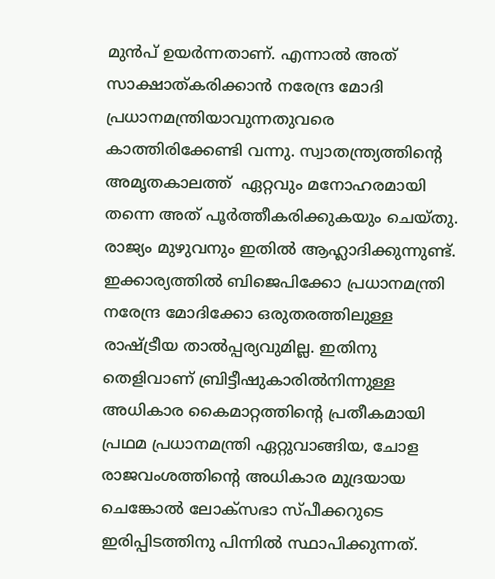മുന്‍പ് ഉയര്‍ന്നതാണ്. എന്നാല്‍ അത് സാക്ഷാത്കരിക്കാന്‍ നരേന്ദ്ര മോദി പ്രധാനമന്ത്രിയാവുന്നതുവരെ കാത്തിരിക്കേണ്ടി വന്നു. സ്വാതന്ത്ര്യത്തിന്റെ അമൃതകാലത്ത്  ഏറ്റവും മനോഹരമായി തന്നെ അത് പൂര്‍ത്തീകരിക്കുകയും ചെയ്തു. രാജ്യം മുഴുവനും ഇതില്‍ ആഹ്ലാദിക്കുന്നുണ്ട്. ഇക്കാര്യത്തില്‍ ബിജെപിക്കോ പ്രധാനമന്ത്രി നരേന്ദ്ര മോദിക്കോ ഒരുതരത്തിലുള്ള രാഷ്‌ട്രീയ താല്‍പ്പര്യവുമില്ല. ഇതിനു തെളിവാണ് ബ്രിട്ടീഷുകാരില്‍നിന്നുള്ള അധികാര കൈമാറ്റത്തിന്റെ പ്രതീകമായി പ്രഥമ പ്രധാനമന്ത്രി ഏറ്റുവാങ്ങിയ, ചോള രാജവംശത്തിന്റെ അധികാര മുദ്രയായ ചെങ്കോല്‍ ലോക്‌സഭാ സ്പീക്കറുടെ ഇരിപ്പിടത്തിനു പിന്നില്‍ സ്ഥാപിക്കുന്നത്.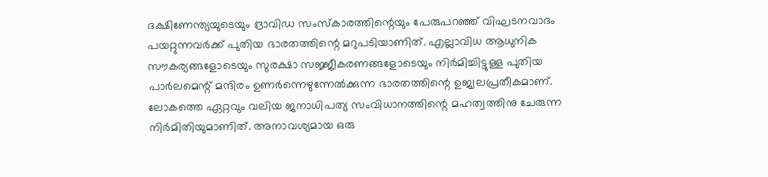ദക്ഷിണേന്ത്യയുടെയും ദ്രാവിഡ സംസ്‌കാരത്തിന്റെയും പേരുപറഞ്ഞ് വിഘടനവാദം പയറ്റുന്നവര്‍ക്ക് പുതിയ ഭാരതത്തിന്റെ മറുപടിയാണിത്. എല്ലാവിധ ആധുനിക സൗകര്യങ്ങളോടെയും സുരക്ഷാ സജ്ജീകരണങ്ങളോടെയും നിര്‍മിച്ചിട്ടുള്ള പുതിയ പാര്‍ലമെന്റ് മന്ദിരം ഉണര്‍ന്നെഴുന്നേല്‍ക്കുന്ന ഭാരതത്തിന്റെ ഉജ്വലപ്രതീകമാണ്. ലോകത്തെ ഏറ്റവും വലിയ ജനാധിപത്യ സംവിധാനത്തിന്റെ മഹത്വത്തിനു ചേരുന്ന നിര്‍മിതിയുമാണിത്. അനാവശ്യമായ ഒരു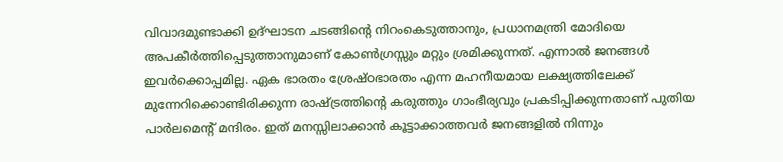വിവാദമുണ്ടാക്കി ഉദ്ഘാടന ചടങ്ങിന്റെ നിറംകെടുത്താനും, പ്രധാനമന്ത്രി മോദിയെ അപകീര്‍ത്തിപ്പെടുത്താനുമാണ് കോണ്‍ഗ്രസ്സും മറ്റും ശ്രമിക്കുന്നത്. എന്നാല്‍ ജനങ്ങള്‍ ഇവര്‍ക്കൊപ്പമില്ല. ഏക ഭാരതം ശ്രേഷ്ഠഭാരതം എന്ന മഹനീയമായ ലക്ഷ്യത്തിലേക്ക് മുന്നേറിക്കൊണ്ടിരിക്കുന്ന രാഷ്‌ട്രത്തിന്റെ കരുത്തും ഗാംഭീര്യവും പ്രകടിപ്പിക്കുന്നതാണ് പുതിയ പാര്‍ലമെന്റ് മന്ദിരം. ഇത് മനസ്സിലാക്കാന്‍ കൂട്ടാക്കാത്തവര്‍ ജനങ്ങളില്‍ നിന്നും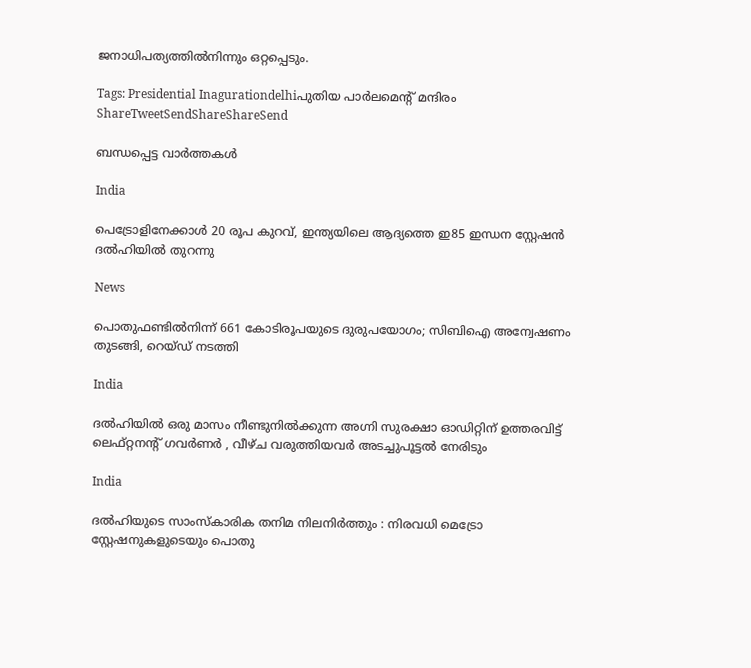ജനാധിപത്യത്തില്‍നിന്നും ഒറ്റപ്പെടും.

Tags: Presidential Inagurationdelhiപുതിയ പാര്‍ലമെന്‍റ് മന്ദിരം
ShareTweetSendShareShareSend

ബന്ധപ്പെട്ട വാര്‍ത്തകള്‍

India

പെട്രോളിനേക്കാള്‍ 20 രൂപ കുറവ്, ഇന്ത്യയിലെ ആദ്യത്തെ ഇ85 ഇന്ധന സ്റ്റേഷന്‍ ദല്‍ഹിയില്‍ തുറന്നു

News

പൊതുഫണ്ടിൽനിന്ന് 661 കോടിരൂപയുടെ ദുരുപയോഗം; സിബിഐ അന്വേഷണം തുടങ്ങി, റെയ്ഡ് നടത്തി

India

ദൽഹിയിൽ ഒരു മാസം നീണ്ടുനിൽക്കുന്ന അഗ്നി സുരക്ഷാ ഓഡിറ്റിന് ഉത്തരവിട്ട് ലെഫ്റ്റനന്റ് ഗവർണർ , വീഴ്ച വരുത്തിയവർ അടച്ചുപൂട്ടൽ നേരിടും

India

ദൽഹിയുടെ സാംസ്കാരിക തനിമ നിലനിർത്തും : നിരവധി മെട്രോ സ്റ്റേഷനുകളുടെയും പൊതു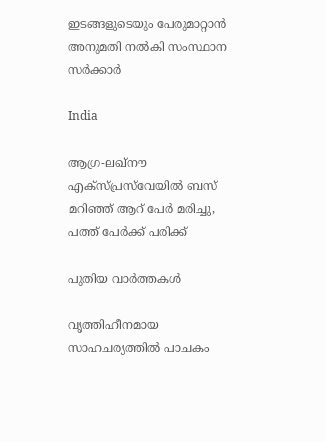ഇടങ്ങളുടെയും പേരുമാറ്റാൻ അനുമതി നൽകി സംസ്ഥാന സർക്കാർ

India

ആഗ്ര-ലഖ്‌നൗ എക്‌സ്‌പ്രസ്‌വേയിൽ ബസ് മറിഞ്ഞ് ആറ് പേർ മരിച്ചു, പത്ത് പേർക്ക് പരിക്ക്

പുതിയ വാര്‍ത്തകള്‍

വൃത്തിഹീനമായ സാഹചര്യത്തില്‍ പാചകം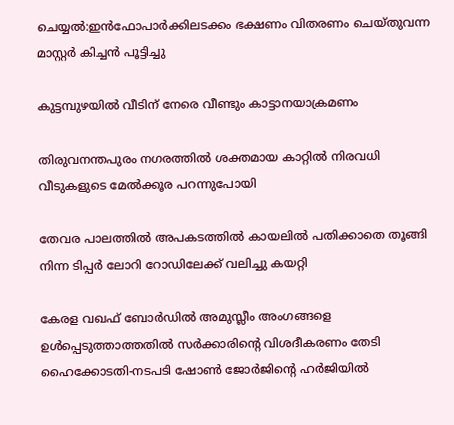ചെയ്യല്‍:ഇന്‍ഫോപാര്‍ക്കിലടക്കം ഭക്ഷണം വിതരണം ചെയ്തുവന്ന മാസ്റ്റര്‍ കിച്ചന്‍ പൂട്ടിച്ചു

കുട്ടമ്പുഴയില്‍ വീടിന് നേരെ വീണ്ടും കാട്ടാനയാക്രമണം

തിരുവനന്തപുരം നഗരത്തില്‍ ശക്തമായ കാറ്റില്‍ നിരവധി വീടുകളുടെ മേല്‍ക്കൂര പറന്നുപോയി

തേവര പാലത്തില്‍ അപകടത്തില്‍ കായലില്‍ പതിക്കാതെ തൂങ്ങി നിന്ന ടിപ്പര്‍ ലോറി റോഡിലേക്ക് വലിച്ചു കയറ്റി

കേരള വഖഫ് ബോര്‍ഡില്‍ അമുസ്ലീം അംഗങ്ങളെ ഉള്‍പ്പെടുത്താത്തതില്‍ സര്‍ക്കാരിന്റെ വിശദീകരണം തേടി ഹൈക്കോടതി-നടപടി ഷോണ്‍ ജോര്‍ജിന്റെ ഹര്‍ജിയില്‍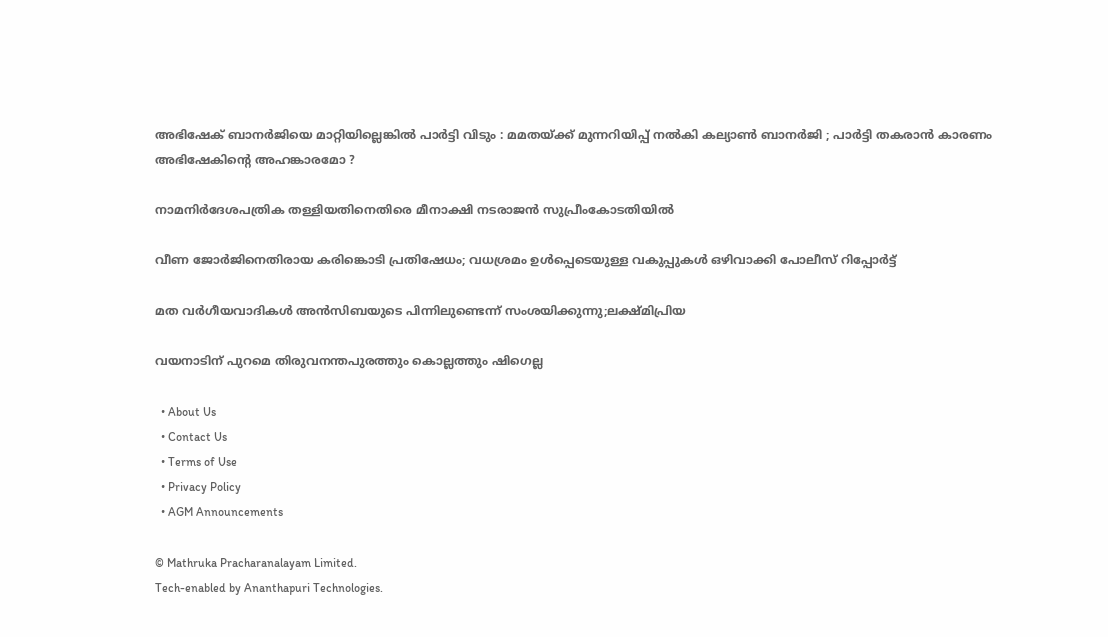അഭിഷേക് ബാനർജിയെ മാറ്റിയില്ലെങ്കിൽ പാർട്ടി വിടും : മമതയ്‌ക്ക് മുന്നറിയിപ്പ് നൽകി കല്യാൺ ബാനർജി ; പാർട്ടി തകരാൻ കാരണം അഭിഷേകിന്റെ അഹങ്കാരമോ ?

നാമനിര്‍ദേശപത്രിക തള്ളിയതിനെതിരെ മീനാക്ഷി നടരാജന്‍ സുപ്രീംകോടതിയില്‍

വീണ ജോര്‍ജിനെതിരായ കരിങ്കൊടി പ്രതിഷേധം; വധശ്രമം ഉള്‍പ്പെടെയുള്ള വകുപ്പുകള്‍ ഒഴിവാക്കി പോലീസ് റിപ്പോര്‍ട്ട്

മത വർഗീയവാദികൾ അൻസിബയുടെ പിന്നിലുണ്ടെന്ന് സംശയിക്കുന്നു;ലക്ഷ്മിപ്രിയ

വയനാടിന് പുറമെ തിരുവനന്തപുരത്തും കൊല്ലത്തും ഷിഗെല്ല

  • About Us
  • Contact Us
  • Terms of Use
  • Privacy Policy
  • AGM Announcements

© Mathruka Pracharanalayam Limited.
Tech-enabled by Ananthapuri Technologies.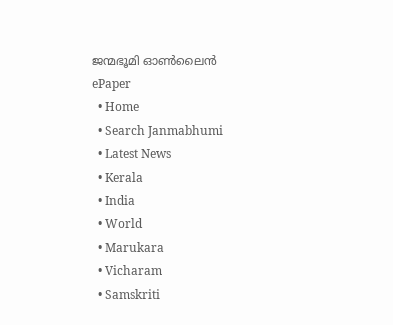ജന്മഭൂമി ഓണ്‍ലൈന്‍
ePaper
  • Home
  • Search Janmabhumi
  • Latest News
  • Kerala
  • India
  • World
  • Marukara
  • Vicharam
  • Samskriti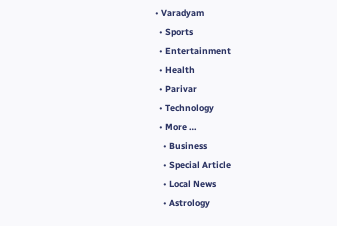• Varadyam
  • Sports
  • Entertainment
  • Health
  • Parivar
  • Technology
  • More …
    • Business
    • Special Article
    • Local News
    • Astrology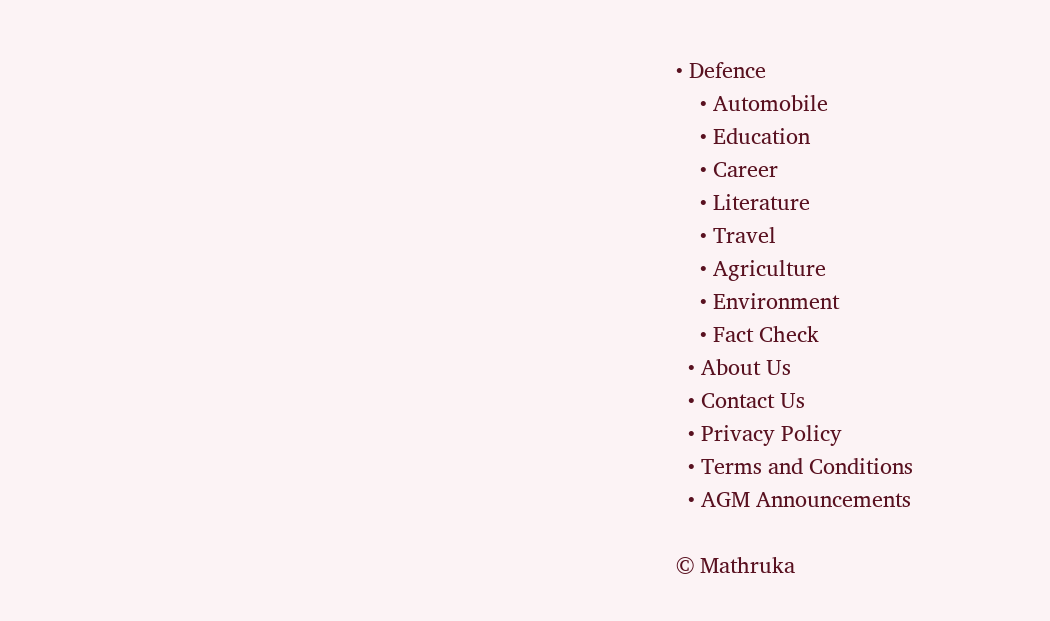• Defence
    • Automobile
    • Education
    • Career
    • Literature
    • Travel
    • Agriculture
    • Environment
    • Fact Check
  • About Us
  • Contact Us
  • Privacy Policy
  • Terms and Conditions
  • AGM Announcements

© Mathruka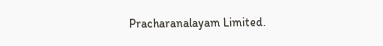Pracharanalayam Limited.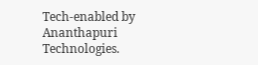Tech-enabled by Ananthapuri Technologies.